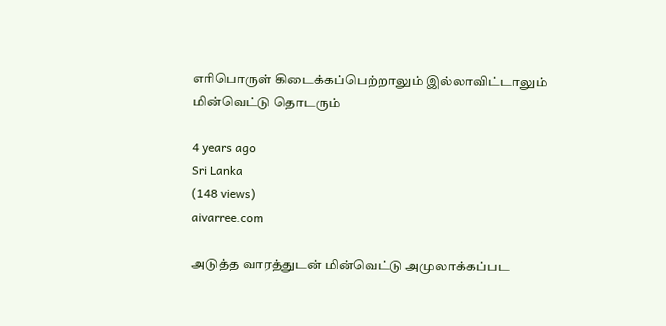எரிபொருள் கிடைக்கப்பெற்றாலும் இல்லாவிட்டாலும் மின்வெட்டு தொடரும்

4 years ago
Sri Lanka
(148 views)
aivarree.com

அடுத்த வாரத்துடன் மின்வெட்டு அமுலாக்கப்பட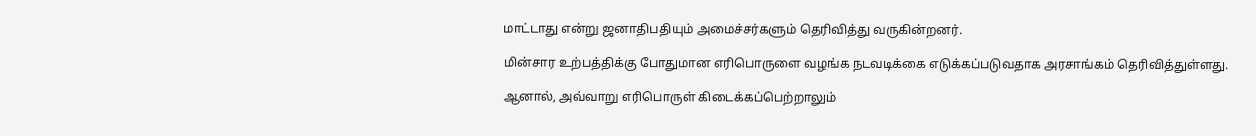மாட்டாது என்று ஜனாதிபதியும் அமைச்சர்களும் தெரிவித்து வருகின்றனர்.

மின்சார உற்பத்திக்கு போதுமான எரிபொருளை வழங்க நடவடிக்கை எடுக்கப்படுவதாக அரசாங்கம் தெரிவித்துள்ளது.

ஆனால், அவ்வாறு எரிபொருள் கிடைக்கப்பெற்றாலும்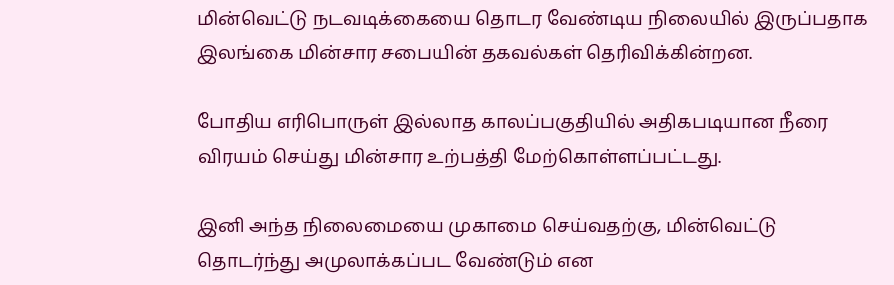மின்வெட்டு நடவடிக்கையை தொடர வேண்டிய நிலையில் இருப்பதாக இலங்கை மின்சார சபையின் தகவல்கள் தெரிவிக்கின்றன.

போதிய எரிபொருள் இல்லாத காலப்பகுதியில் அதிகபடியான நீரை விரயம் செய்து மின்சார உற்பத்தி மேற்கொள்ளப்பட்டது.

இனி அந்த நிலைமையை முகாமை செய்வதற்கு, மின்வெட்டு தொடர்ந்து அமுலாக்கப்பட வேண்டும் என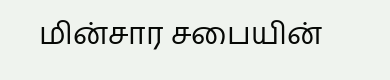மின்சார சபையின்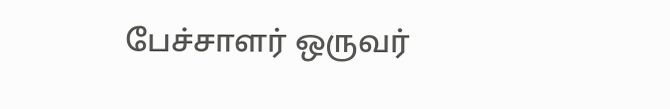பேச்சாளர் ஒருவர்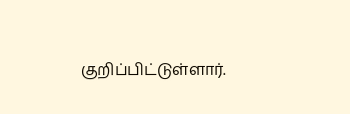குறிப்பிட்டுள்ளார்.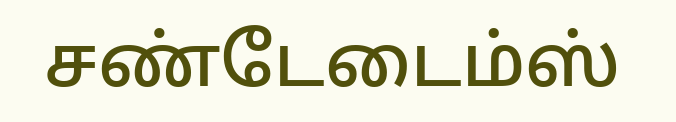சண்டேடைம்ஸ்